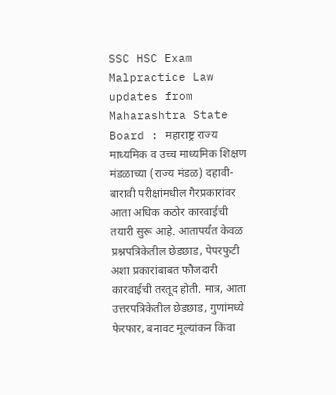SSC HSC Exam Malpractice Law updates from Maharashtra State Board : महाराष्ट्र राज्य माध्यमिक व उच्च माध्यमिक शिक्षण मंडळाच्या (राज्य मंडळ) दहावी-बारावी परीक्षांमधील गैरप्रकारांवर आता अधिक कठोर कारवाईची तयारी सुरू आहे. आतापर्यंत केवळ प्रश्नपत्रिकेतील छेडछाड, पेपरफुटी अशा प्रकारांबाबत फौजदारी कारवाईची तरतूद होती. मात्र, आता उत्तरपत्रिकेतील छेडछाड, गुणांमध्ये फेरफार, बनावट मूल्यांकन किंवा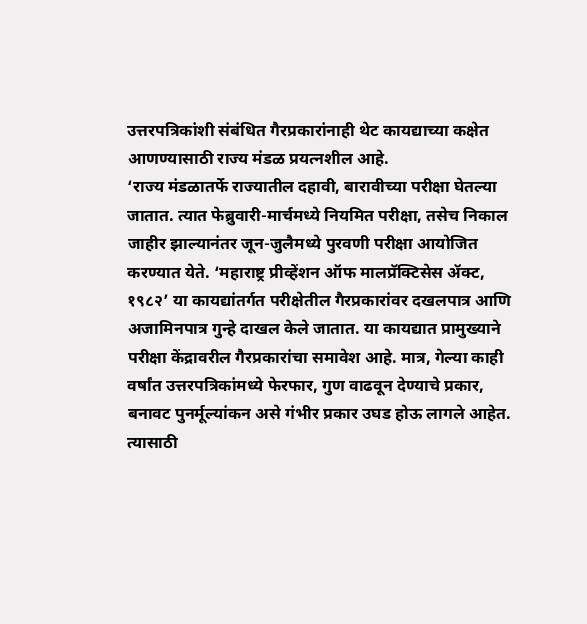उत्तरपत्रिकांशी संबंधित गैरप्रकारांनाही थेट कायद्याच्या कक्षेत आणण्यासाठी राज्य मंडळ प्रयत्नशील आहे.
‘राज्य मंडळातर्फे राज्यातील दहावी, बारावीच्या परीक्षा घेतल्या जातात. त्यात फेब्रुवारी-मार्चमध्ये नियमित परीक्षा, तसेच निकाल जाहीर झाल्यानंतर जून-जुलैमध्ये पुरवणी परीक्षा आयोजित करण्यात येते. ‘महाराष्ट्र प्रीव्हेंशन ऑफ मालप्रॅक्टिसेस ॲक्ट, १९८२’ या कायद्यांतर्गत परीक्षेतील गैरप्रकारांवर दखलपात्र आणि अजामिनपात्र गुन्हे दाखल केले जातात. या कायद्यात प्रामुख्याने परीक्षा केंद्रावरील गैरप्रकारांचा समावेश आहे. मात्र, गेल्या काही वर्षांत उत्तरपत्रिकांमध्ये फेरफार, गुण वाढवून देण्याचे प्रकार, बनावट पुनर्मूल्यांकन असे गंभीर प्रकार उघड होऊ लागले आहेत. त्यासाठी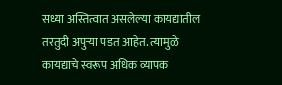सध्या अस्तित्वात असलेल्या कायद्यातील तरतुदी अपुऱ्या पडत आहेत. त्यामुळे कायद्याचे स्वरूप अधिक व्यापक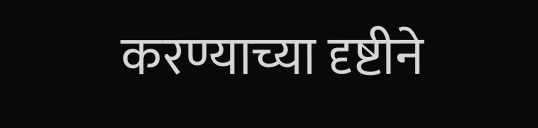करण्याच्या दृष्टीने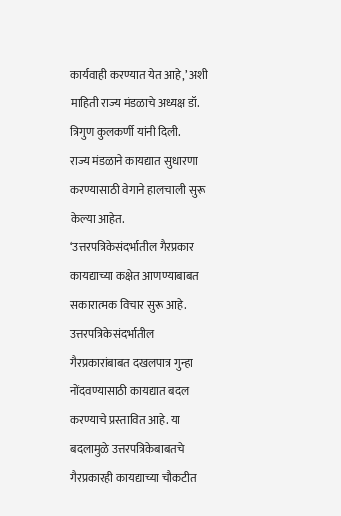कार्यवाही करण्यात येत आहे,’ अशी माहिती राज्य मंडळाचे अध्यक्ष डॉ. त्रिगुण कुलकर्णी यांनी दिली.
राज्य मंडळाने कायद्यात सुधारणा करण्यासाठी वेगाने हालचाली सुरू केल्या आहेत. ‘उत्तरपत्रिकेसंदर्भातील गैरप्रकार कायद्याच्या कक्षेत आणण्याबाबत सकारात्मक विचार सुरू आहे. उत्तरपत्रिकेसंदर्भातील गैरप्रकारांबाबत दखलपात्र गुन्हा नोंदवण्यासाठी कायद्यात बदल करण्याचे प्रस्तावित आहे. या बदलामुळे उत्तरपत्रिकेबाबतचे गैरप्रकारही कायद्याच्या चौकटीत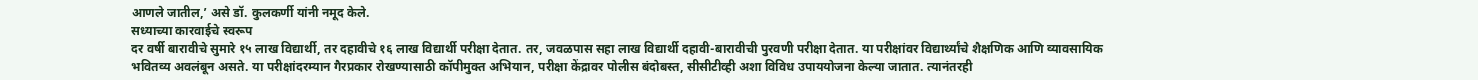आणले जातील,’ असे डॉ. कुलकर्णी यांनी नमूद केले.
सध्याच्या कारवाईचे स्वरूप
दर वर्षी बारावीचे सुमारे १५ लाख विद्यार्थी, तर दहावीचे १६ लाख विद्यार्थी परीक्षा देतात. तर, जवळपास सहा लाख विद्यार्थी दहावी-बारावीची पुरवणी परीक्षा देतात. या परीक्षांवर विद्यार्थ्यांचे शैक्षणिक आणि व्यावसायिक भवितव्य अवलंबून असते. या परीक्षांदरम्यान गैरप्रकार रोखण्यासाठी कॉपीमुक्त अभियान, परीक्षा केंद्रावर पोलीस बंदोबस्त, सीसीटीव्ही अशा विविध उपाययोजना केल्या जातात. त्यानंतरही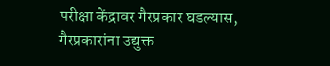परीक्षा केंद्रावर गैरप्रकार घडल्यास, गैरप्रकारांना उद्युक्त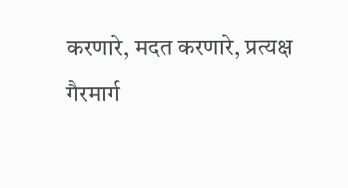करणारे, मदत करणारे, प्रत्यक्ष गैरमार्ग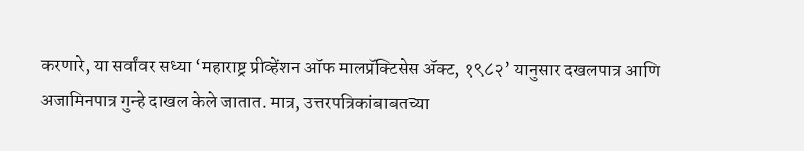करणारे, या सर्वांवर सध्या ‘महाराष्ट्र प्रीव्हेंशन ऑफ मालप्रॅक्टिसेस ॲक्ट, १९८२’ यानुसार दखलपात्र आणि अजामिनपात्र गुन्हे दाखल केले जातात. मात्र, उत्तरपत्रिकांबाबतच्या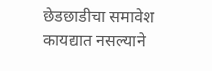छेडछाडीचा समावेश कायद्यात नसल्याने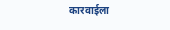कारवाईला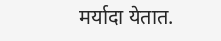मर्यादा येतात.